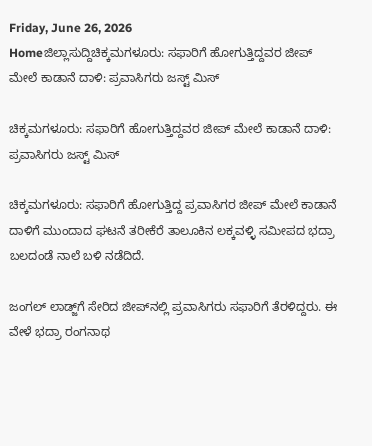Friday, June 26, 2026
Homeಜಿಲ್ಲಾಸುದ್ದಿಚಿಕ್ಕಮಗಳೂರು: ಸಫಾರಿಗೆ ಹೋಗುತ್ತಿದ್ದವರ ಜೀಪ್ ಮೇಲೆ ಕಾಡಾನೆ ದಾಳಿ: ಪ್ರವಾಸಿಗರು ಜಸ್ಟ್ ಮಿಸ್

ಚಿಕ್ಕಮಗಳೂರು: ಸಫಾರಿಗೆ ಹೋಗುತ್ತಿದ್ದವರ ಜೀಪ್ ಮೇಲೆ ಕಾಡಾನೆ ದಾಳಿ: ಪ್ರವಾಸಿಗರು ಜಸ್ಟ್ ಮಿಸ್

ಚಿಕ್ಕಮಗಳೂರು: ಸಫಾರಿಗೆ ಹೋಗುತ್ತಿದ್ದ ಪ್ರವಾಸಿಗರ ಜೀಪ್ ಮೇಲೆ ಕಾಡಾನೆ ದಾಳಿಗೆ ಮುಂದಾದ ಘಟನೆ ತರೀಕೆರೆ ತಾಲೂಕಿನ ಲಕ್ಕವಳ್ಳಿ ಸಮೀಪದ ಭದ್ರಾ ಬಲದಂಡೆ ನಾಲೆ ಬಳಿ ನಡೆದಿದೆ.

ಜಂಗಲ್ ಲಾಡ್ಜ್‌ಗೆ ಸೇರಿದ ಜೀಪ್‍ನಲ್ಲಿ ಪ್ರವಾಸಿಗರು ಸಫಾರಿಗೆ ತೆರಳಿದ್ದರು. ಈ ವೇಳೆ ಭದ್ರಾ ರಂಗನಾಥ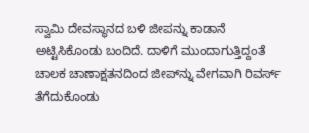ಸ್ವಾಮಿ ದೇವಸ್ಥಾನದ ಬಳಿ ಜೀಪನ್ನು ಕಾಡಾನೆ ಅಟ್ಟಿಸಿಕೊಂಡು ಬಂದಿದೆ. ದಾಳಿಗೆ ಮುಂದಾಗುತ್ತಿದ್ದಂತೆ ಚಾಲಕ ಚಾಣಾಕ್ಷತನದಿಂದ ಜೀಪ್‍ನ್ನು ವೇಗವಾಗಿ ರಿವರ್ಸ್ ತೆಗೆದುಕೊಂಡು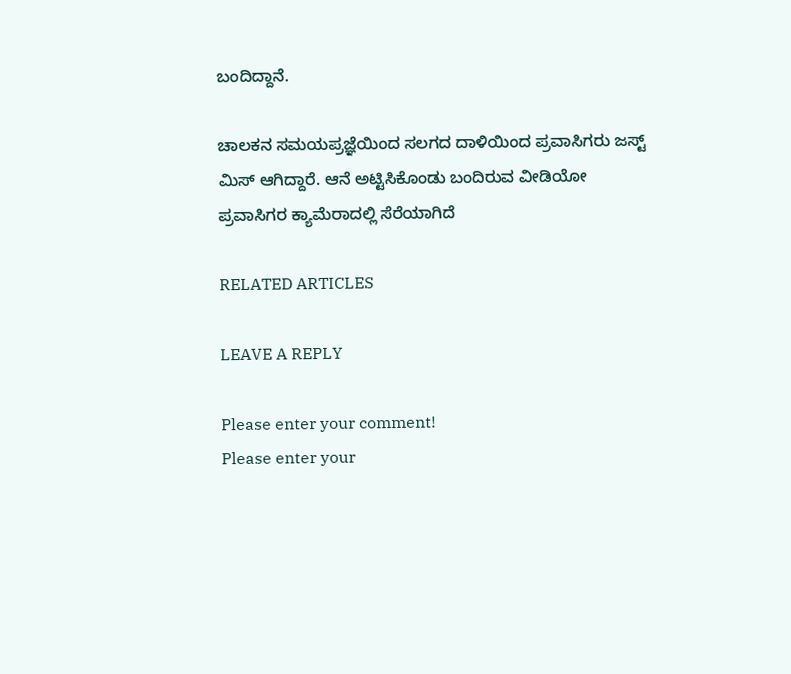ಬಂದಿದ್ದಾನೆ.

ಚಾಲಕನ ಸಮಯಪ್ರಜ್ಞೆಯಿಂದ ಸಲಗದ ದಾಳಿಯಿಂದ ಪ್ರವಾಸಿಗರು ಜಸ್ಟ್ ಮಿಸ್ ಆಗಿದ್ದಾರೆ. ಆನೆ ಅಟ್ಟಿಸಿಕೊಂಡು ಬಂದಿರುವ ವೀಡಿಯೋ ಪ್ರವಾಸಿಗರ ಕ್ಯಾಮೆರಾದಲ್ಲಿ ಸೆರೆಯಾಗಿದೆ

RELATED ARTICLES

LEAVE A REPLY

Please enter your comment!
Please enter your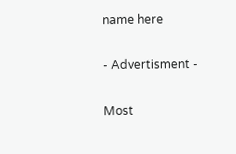name here

- Advertisment -

Most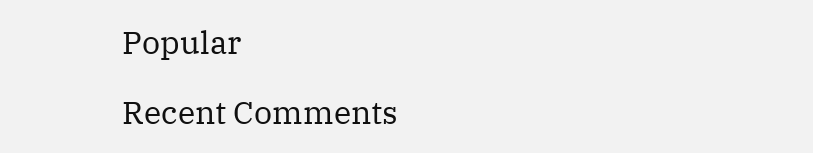Popular

Recent Comments